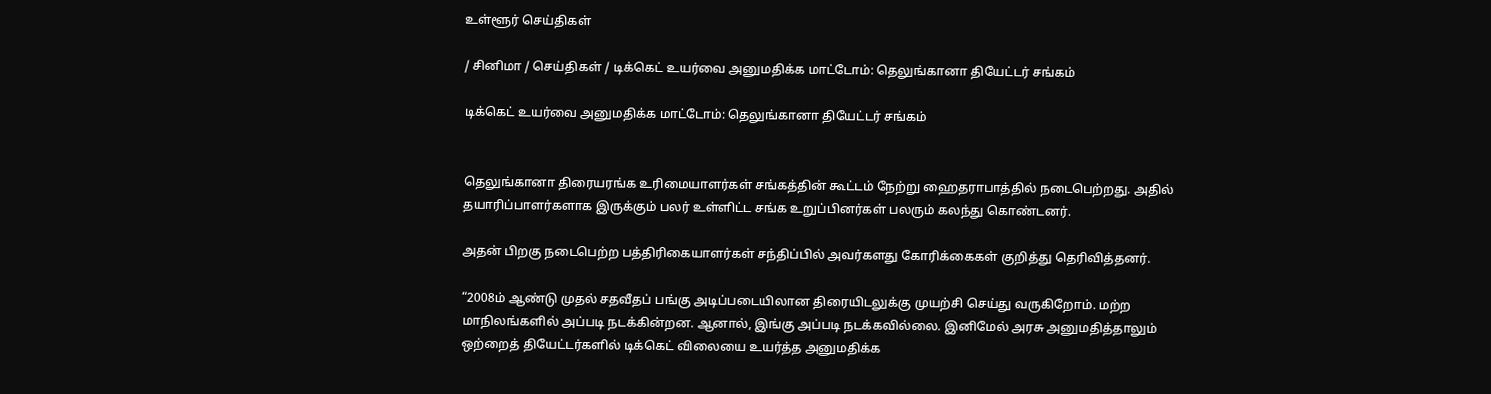உள்ளூர் செய்திகள்

/ சினிமா / செய்திகள் / டிக்கெட் உயர்வை அனுமதிக்க மாட்டோம்: தெலுங்கானா தியேட்டர் சங்கம்

டிக்கெட் உயர்வை அனுமதிக்க மாட்டோம்: தெலுங்கானா தியேட்டர் சங்கம்


தெலுங்கானா திரையரங்க உரிமையாளர்கள் சங்கத்தின் கூட்டம் நேற்று ஹைதராபாத்தில் நடைபெற்றது. அதில் தயாரிப்பாளர்களாக இருக்கும் பலர் உள்ளிட்ட சங்க உறுப்பினர்கள் பலரும் கலந்து கொண்டனர்.

அதன் பிறகு நடைபெற்ற பத்திரிகையாளர்கள் சந்திப்பில் அவர்களது கோரிக்கைகள் குறித்து தெரிவித்தனர்.

“2008ம் ஆண்டு முதல் சதவீதப் பங்கு அடிப்படையிலான திரையிடலுக்கு முயற்சி செய்து வருகிறோம். மற்ற மாநிலங்களில் அப்படி நடக்கின்றன. ஆனால், இங்கு அப்படி நடக்கவில்லை. இனிமேல் அரசு அனுமதித்தாலும் ஒற்றைத் தியேட்டர்களில் டிக்கெட் விலையை உயர்த்த அனுமதிக்க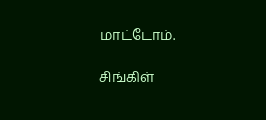மாட்டோம்.

சிங்கிள்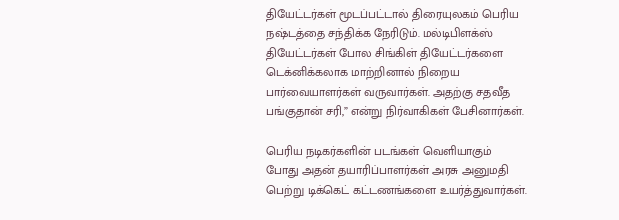தியேட்டர்கள் மூடப்பட்டால் திரையுலகம் பெரிய நஷ்டத்தை சந்திக்க நேரிடும். மல்டிபிளக்ஸ் தியேட்டர்கள் போல சிங்கிள் தியேட்டர்களை டெக்னிக்கலாக மாற்றினால் நிறைய பார்வையாளர்கள் வருவார்கள். அதற்கு சதவீத பங்குதான் சரி,” என்று நிர்வாகிகள் பேசினார்கள்.

பெரிய நடிகர்களின் படங்கள் வெளியாகும் போது அதன் தயாரிப்பாளர்கள் அரசு அனுமதி பெற்று டிக்கெட் கட்டணங்களை உயர்த்துவார்கள்.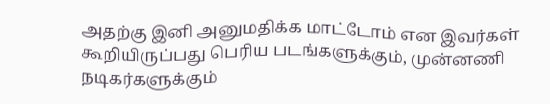அதற்கு இனி அனுமதிக்க மாட்டோம் என இவர்கள் கூறியிருப்பது பெரிய படங்களுக்கும், முன்னணி நடிகர்களுக்கும்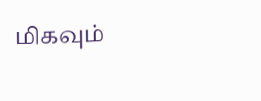மிகவும்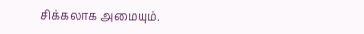சிக்கலாக அமையும்.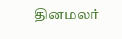தினமலர்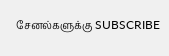சேனல்களுக்கு SUBSCRIBE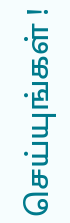செய்யுங்கள் !